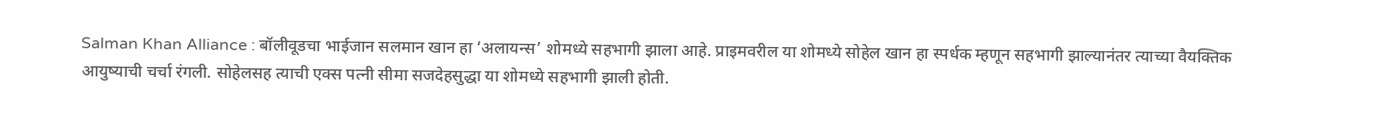Salman Khan Alliance : बॉलीवूडचा भाईजान सलमान खान हा ‘अलायन्स’ शोमध्ये सहभागी झाला आहे. प्राइमवरील या शोमध्ये सोहेल खान हा स्पर्धक म्हणून सहभागी झाल्यानंतर त्याच्या वैयक्तिक आयुष्याची चर्चा रंगली. सोहेलसह त्याची एक्स पत्नी सीमा सजदेहसुद्धा या शोमध्ये सहभागी झाली होती.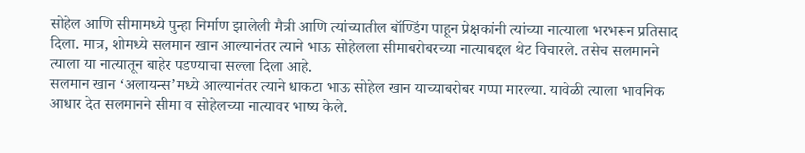सोहेल आणि सीमामध्ये पुन्हा निर्माण झालेली मैत्री आणि त्यांच्यातील बॉण्डिंग पाहून प्रेक्षकांनी त्यांच्या नात्याला भरभरून प्रतिसाद दिला. मात्र, शोमध्ये सलमान खान आल्यानंतर त्याने भाऊ सोहेलला सीमाबरोबरच्या नात्याबद्दल थेट विचारले. तसेच सलमानने त्याला या नात्यातून बाहेर पडण्याचा सल्ला दिला आहे.
सलमान खान ‘अलायन्स’मध्ये आल्यानंतर त्याने धाकटा भाऊ सोहेल खान याच्याबरोबर गप्पा मारल्या. यावेळी त्याला भावनिक आधार देत सलमानने सीमा व सोहेलच्या नात्यावर भाष्य केले.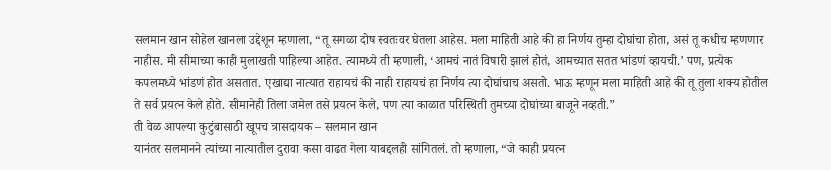सलमान खान सोहेल खानला उद्देशून म्हणाला, “तू सगळा दोष स्वतःवर घेतला आहेस. मला माहिती आहे की हा निर्णय तुम्हा दोघांचा होता, असं तू कधीच म्हणणार नाहीस. मी सीमाच्या काही मुलाखती पाहिल्या आहेत. त्यामध्ये ती म्हणाली, ‘आमचं नातं विषारी झालं होतं, आमच्यात सतत भांडणं व्हायची.’ पण, प्रत्येक कपलमध्ये भांडणं होत असतात. एखाद्या नात्यात राहायचं की नाही राहायचं हा निर्णय त्या दोघांचाच असतो. भाऊ म्हणून मला माहिती आहे की तू तुला शक्य होतील ते सर्व प्रयत्न केले होते. सीमानेही तिला जमेल तसे प्रयत्न केले, पण त्या काळात परिस्थिती तुमच्या दोघांच्या बाजूने नव्हती.”
ती वेळ आपल्या कुटुंबासाठी खूपच त्रासदायक – सलमान खान
यानंतर सलमानने त्यांच्या नात्यातील दुरावा कसा वाढत गेला याबद्दलही सांगितलं. तो म्हणाला, “जे काही प्रयत्न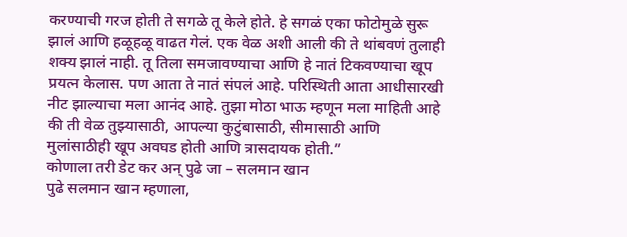करण्याची गरज होती ते सगळे तू केले होते. हे सगळं एका फोटोमुळे सुरू झालं आणि हळूहळू वाढत गेलं. एक वेळ अशी आली की ते थांबवणं तुलाही शक्य झालं नाही. तू तिला समजावण्याचा आणि हे नातं टिकवण्याचा खूप प्रयत्न केलास. पण आता ते नातं संपलं आहे. परिस्थिती आता आधीसारखी नीट झाल्याचा मला आनंद आहे. तुझा मोठा भाऊ म्हणून मला माहिती आहे की ती वेळ तुझ्यासाठी, आपल्या कुटुंबासाठी, सीमासाठी आणि मुलांसाठीही खूप अवघड होती आणि त्रासदायक होती.”
कोणाला तरी डेट कर अन् पुढे जा – सलमान खान
पुढे सलमान खान म्हणाला,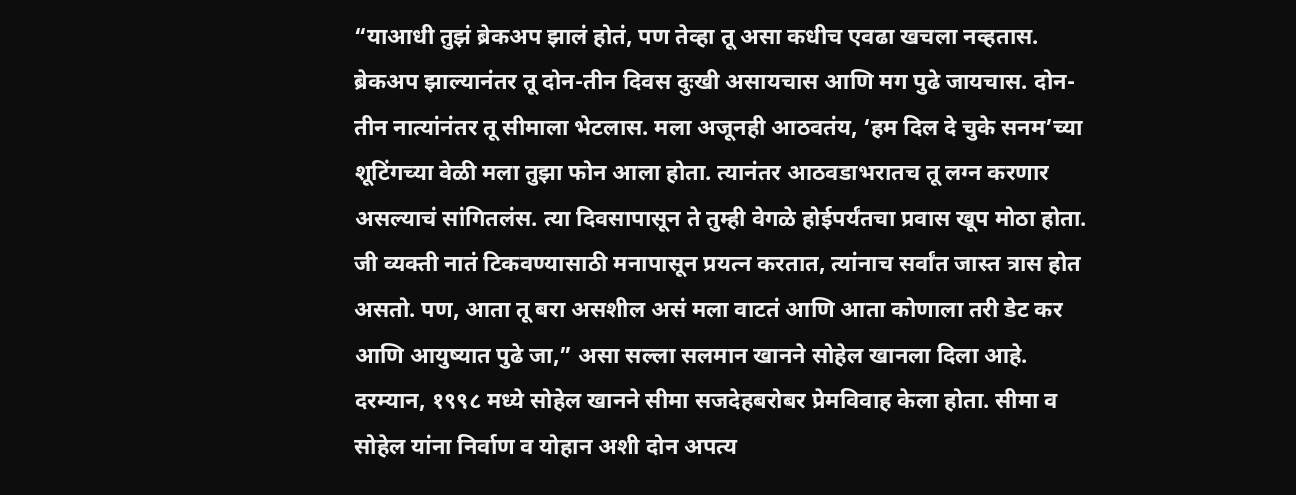“याआधी तुझं ब्रेकअप झालं होतं, पण तेव्हा तू असा कधीच एवढा खचला नव्हतास. ब्रेकअप झाल्यानंतर तू दोन-तीन दिवस दुःखी असायचास आणि मग पुढे जायचास. दोन-तीन नात्यांनंतर तू सीमाला भेटलास. मला अजूनही आठवतंय, ‘हम दिल दे चुके सनम’च्या शूटिंगच्या वेळी मला तुझा फोन आला होता. त्यानंतर आठवडाभरातच तू लग्न करणार असल्याचं सांगितलंस. त्या दिवसापासून ते तुम्ही वेगळे होईपर्यंतचा प्रवास खूप मोठा होता. जी व्यक्ती नातं टिकवण्यासाठी मनापासून प्रयत्न करतात, त्यांनाच सर्वांत जास्त त्रास होत असतो. पण, आता तू बरा असशील असं मला वाटतं आणि आता कोणाला तरी डेट कर आणि आयुष्यात पुढे जा,” असा सल्ला सलमान खानने सोहेल खानला दिला आहे.
दरम्यान, १९९८ मध्ये सोहेल खानने सीमा सजदेहबरोबर प्रेमविवाह केला होता. सीमा व सोहेल यांना निर्वाण व योहान अशी दोन अपत्य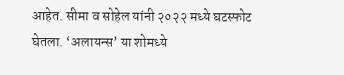आहेत. सीमा व सोहेल यांनी २०२२ मध्ये घटस्फोट घेतला. ‘अलायन्स’ या शोमध्ये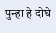पुन्हा हे दोघे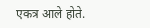एकत्र आले होते.